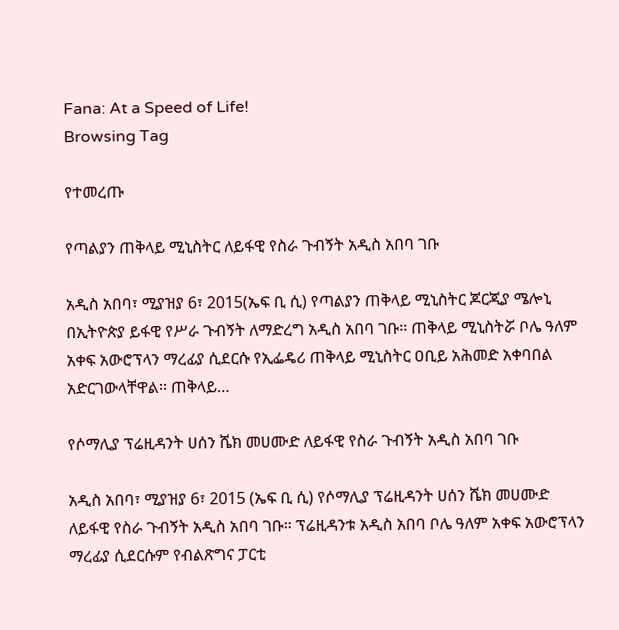Fana: At a Speed of Life!
Browsing Tag

የተመረጡ

የጣልያን ጠቅላይ ሚኒስትር ለይፋዊ የስራ ጉብኝት አዲስ አበባ ገቡ

አዲስ አበባ፣ ሚያዝያ 6፣ 2015(ኤፍ ቢ ሲ) የጣልያን ጠቅላይ ሚኒስትር ጆርጂያ ሜሎኒ በኢትዮጵያ ይፋዊ የሥራ ጉብኝት ለማድረግ አዲስ አበባ ገቡ፡፡ ጠቅላይ ሚኒስትሯ ቦሌ ዓለም አቀፍ አውሮፕላን ማረፊያ ሲደርሱ የኢፌዴሪ ጠቅላይ ሚኒስትር ዐቢይ አሕመድ አቀባበል አድርገውላቸዋል፡፡ ጠቅላይ…

የሶማሊያ ፕሬዚዳንት ሀሰን ሼክ መሀሙድ ለይፋዊ የስራ ጉብኝት አዲስ አበባ ገቡ

አዲስ አበባ፣ ሚያዝያ 6፣ 2015 (ኤፍ ቢ ሲ) የሶማሊያ ፕሬዚዳንት ሀሰን ሼክ መሀሙድ ለይፋዊ የስራ ጉብኝት አዲስ አበባ ገቡ። ፕሬዚዳንቱ አዲስ አበባ ቦሌ ዓለም አቀፍ አውሮፕላን ማረፊያ ሲደርሱም የብልጽግና ፓርቲ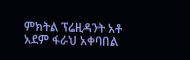ምክትል ፕሬዚዳንት አቶ አደም ፋራህ አቀባበል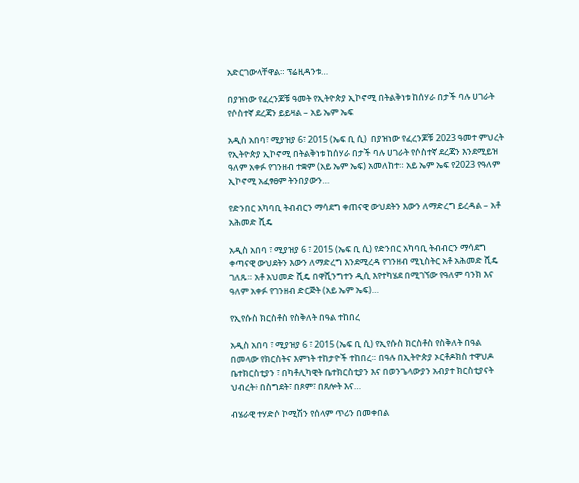አድርገውላቸዋል። ፕሬዚዳንቱ…

በያዝነው የፈረንጆቹ ዓመት የኢትዮጵያ ኢኮኖሚ በትልቅነቱ ከሰሃራ በታች ባሉ ሀገራት የሶስተኛ ደረጃን ይይዛል – አይ ኤም ኤፍ

አዲስ አበባ፣ ሚያዝያ 6፣ 2015 (ኤፍ ቢ ሲ)  በያዝነው የፈረንጆቹ 2023 ዓመተ ምህረት የኢትዮጵያ ኢኮኖሚ በትልቅነቱ ከሰሃራ በታች ባሉ ሀገራት የሶስተኛ ደረጃን እንደሚይዝ ዓለም አቀፉ የገንዘብ ተቋም (አይ ኤም ኤፍ) አመለከተ። አይ ኤም ኤፍ የ2023 የዓለም ኢኮኖሚ አፈፃፀም ትንበያውን…

የድንበር አካባቢ ትብብርን ማሳደግ ቀጠናዊ ውህደትን እውን ለማድረግ ይረዳል – አቶ አሕመድ ሺዴ

አዲስ አበባ ፣ ሚያዝያ 6 ፣ 2015 (ኤፍ ቢ ሲ) የድንበር አካባቢ ትብብርን ማሳደግ ቀጣናዊ ውህደትን እውን ለማድረግ እንደሚረዳ የገንዘብ ሚኒስትር አቶ አሕመድ ሺዴ ገለጹ። አቶ አህመድ ሺዴ በዋሺንግተን ዲሲ እየተካሄደ በሚገኘው የዓለም ባንክ እና ዓለም አቀፉ የገንዘብ ድርጅት (አይ ኤም ኤፍ)…

የኢየሱስ ክርስቶስ የስቅለት በዓል ተከበረ

አዲስ አበባ ፣ ሚያዝያ 6 ፣ 2015 (ኤፍ ቢ ሲ) የኢየሱስ ክርስቶስ የስቅለት በዓል በመላው የክርስትና እምነት ተከታዮች ተከበረ። በዓሉ በኢትዮጵያ ኦርቶዶክስ ተዋህዶ ቤተክርስቲያን ፣ በካቶሊካዊት ቤተክርስቲያን እና በወንጌላውያን አብያተ ክርስቲያናት ህብረት፥ በስግደት፣ በጾም፣ በጸሎት እና…

ብሄራዊ ተሃድሶ ኮሚሽን የሰላም ጥሪን በመቀበል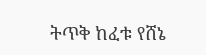ትጥቅ ከፈቱ የሸኔ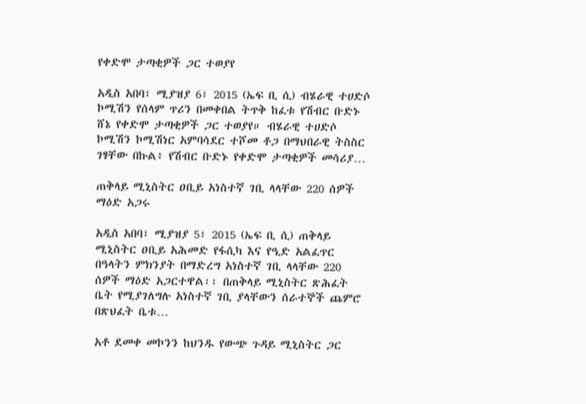የቀድሞ ታጣቂዎች ጋር ተወያየ

አዲስ አበባ፣ ሚያዝያ 6፣ 2015 (ኤፍ ቢ ሲ) ብሄራዊ ተሀድሶ ኮሚሽን የሰላም ጥሪን በመቀበል ትጥቅ ከፈቱ የሽብር ቡድኑ ሸኔ የቀድሞ ታጣቂዎች ጋር ተወያየ። ብሄራዊ ተሀድሶ ኮሚሽን ኮሚሽነር አምባሳደር ተሾመ ቶጋ በማህበራዊ ትስስር ገፃቸው በኩል፥ የሽብር ቡድኑ የቀድሞ ታጣቂዎች መሳሪያ…

ጠቅላይ ሚኒስትር ዐቢይ አነስተኛ ገቢ ላላቸው 220 ሰዎች ማዕድ አጋሩ

አዲስ አበባ፣ ሚያዝያ 5፣ 2015 (ኤፍ ቢ ሲ) ጠቅላይ ሚኒስትር ዐቢይ አሕመድ የፋሲካ እና የዒድ አልፈጥር በዓላትን ምክንያት በማድረግ አነስተኛ ገቢ ላላቸው 220 ሰዎች ማዕድ አጋርተዋል፡፡ በጠቅላይ ሚኒስትር ጽሕፈት ቤት የሚያገለግሉ አነስተኛ ገቢ ያላቸውን ሰራተኞች ጨምሮ በጽህፈት ቤቱ…

አቶ ደመቀ መኮንን ከህንዱ የውጭ ጉዳይ ሚኒስትር ጋር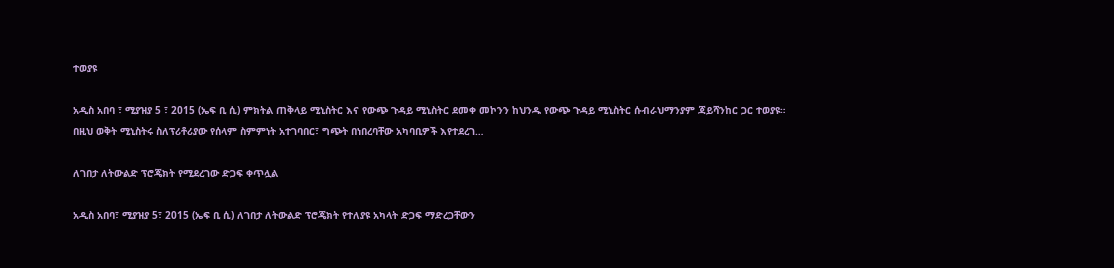ተወያዩ

አዲስ አበባ ፣ ሚያዝያ 5 ፣ 2015 (ኤፍ ቢ ሲ) ምክትል ጠቅላይ ሚኒስትር እና የውጭ ጉዳይ ሚኒስትር ደመቀ መኮንን ከህንዱ የውጭ ጉዳይ ሚኒስትር ሱብራህማንያም ጃይሻንከር ጋር ተወያዩ። በዚህ ወቅት ሚኒስትሩ ስለፕሪቶሪያው የሰላም ስምምነት አተገባበር፣ ግጭት በነበረባቸው አካባቢዎች እየተደረገ…

ለገበታ ለትውልድ ፕሮጄክት የሚደረገው ድጋፍ ቀጥሏል

አዲስ አበባ፣ ሚያዝያ 5፣ 2015 (ኤፍ ቢ ሲ) ለገበታ ለትውልድ ፕሮጄክት የተለያዩ አካላት ድጋፍ ማድረጋቸውን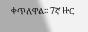ቀጥለዋል፡፡ 7ኛ ዙር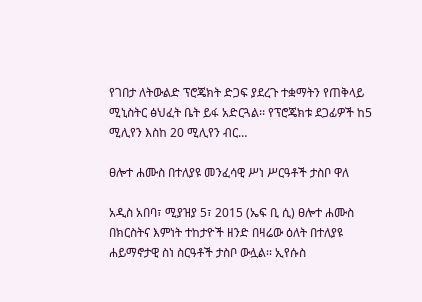የገበታ ለትውልድ ፕሮጄክት ድጋፍ ያደረጉ ተቋማትን የጠቅላይ ሚኒስትር ፅህፈት ቤት ይፋ አድርጓል፡፡ የፕሮጄክቱ ደጋፊዎች ከ5 ሚሊየን እስከ 20 ሚሊየን ብር…

ፀሎተ ሐሙስ በተለያዩ መንፈሳዊ ሥነ ሥርዓቶች ታስቦ ዋለ

አዲስ አበባ፣ ሚያዝያ 5፣ 2015 (ኤፍ ቢ ሲ) ፀሎተ ሐሙስ በክርስትና እምነት ተከታዮች ዘንድ በዛሬው ዕለት በተለያዩ ሐይማኖታዊ ስነ ስርዓቶች ታስቦ ውሏል፡፡ ኢየሱስ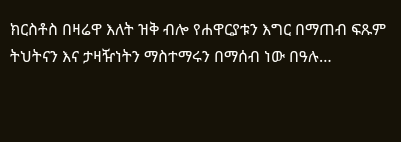ክርስቶስ በዛሬዋ እለት ዝቅ ብሎ የሐዋርያቱን እግር በማጠብ ፍጹም ትህትናን እና ታዛዥነትን ማስተማሩን በማሰብ ነው በዓሉ…